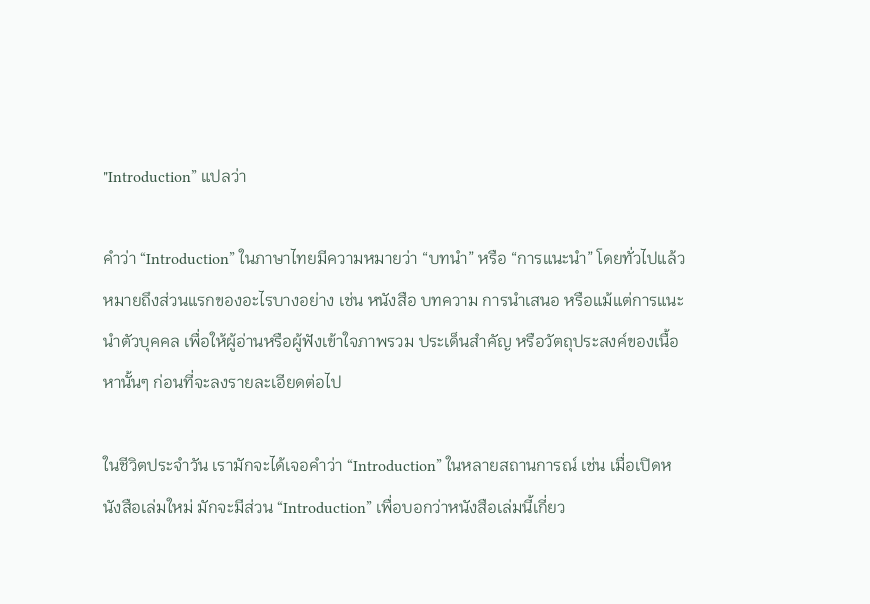"Introduction” แปลว่า

คำว่า “Introduction” ในภาษาไทยมีความหมายว่า “บทนำ” หรือ “การแนะนำ” โดยทั่วไปแล้วหมายถึงส่วนแรกของอะไรบางอย่าง เช่น หนังสือ บทความ การนำเสนอ หรือแม้แต่การแนะนำตัวบุคคล เพื่อให้ผู้อ่านหรือผู้ฟังเข้าใจภาพรวม ประเด็นสำคัญ หรือวัตถุประสงค์ของเนื้อหานั้นๆ ก่อนที่จะลงรายละเอียดต่อไป

ในชีวิตประจำวัน เรามักจะได้เจอคำว่า “Introduction” ในหลายสถานการณ์ เช่น เมื่อเปิดหนังสือเล่มใหม่ มักจะมีส่วน “Introduction” เพื่อบอกว่าหนังสือเล่มนี้เกี่ยว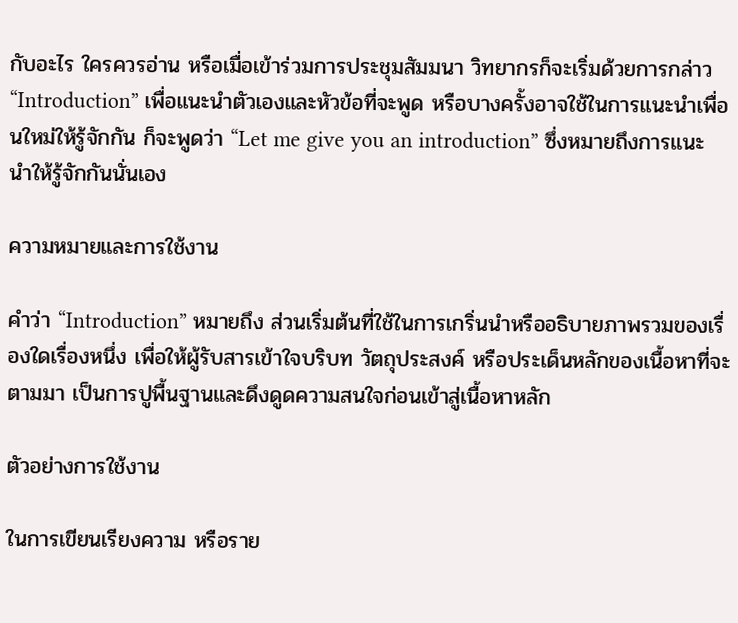กับอะไร ใครควรอ่าน หรือเมื่อเข้าร่วมการประชุมสัมมนา วิทยากรก็จะเริ่มด้วยการกล่าว “Introduction” เพื่อแนะนำตัวเองและหัวข้อที่จะพูด หรือบางครั้งอาจใช้ในการแนะนำเพื่อนใหม่ให้รู้จักกัน ก็จะพูดว่า “Let me give you an introduction” ซึ่งหมายถึงการแนะนำให้รู้จักกันนั่นเอง

ความหมายและการใช้งาน

คำว่า “Introduction” หมายถึง ส่วนเริ่มต้นที่ใช้ในการเกริ่นนำหรืออธิบายภาพรวมของเรื่องใดเรื่องหนึ่ง เพื่อให้ผู้รับสารเข้าใจบริบท วัตถุประสงค์ หรือประเด็นหลักของเนื้อหาที่จะตามมา เป็นการปูพื้นฐานและดึงดูดความสนใจก่อนเข้าสู่เนื้อหาหลัก

ตัวอย่างการใช้งาน

ในการเขียนเรียงความ หรือราย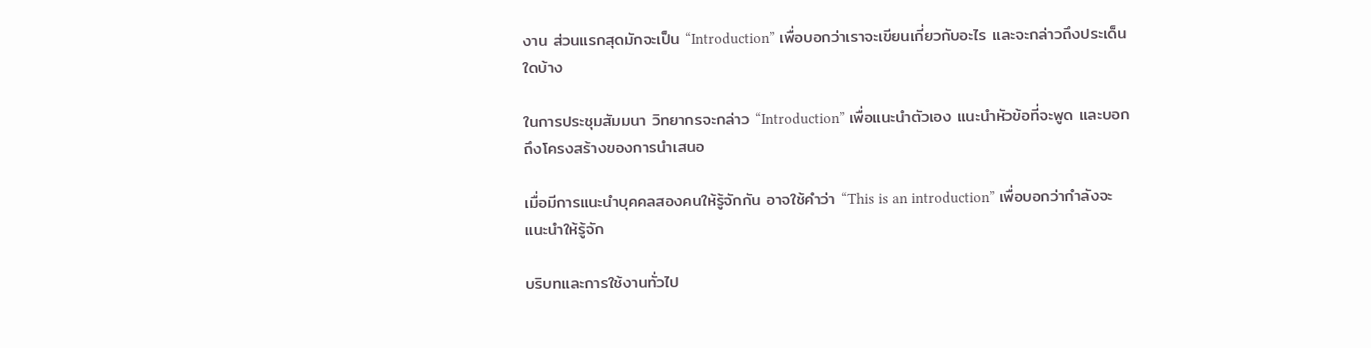งาน ส่วนแรกสุดมักจะเป็น “Introduction” เพื่อบอกว่าเราจะเขียนเกี่ยวกับอะไร และจะกล่าวถึงประเด็นใดบ้าง

ในการประชุมสัมมนา วิทยากรจะกล่าว “Introduction” เพื่อแนะนำตัวเอง แนะนำหัวข้อที่จะพูด และบอกถึงโครงสร้างของการนำเสนอ

เมื่อมีการแนะนำบุคคลสองคนให้รู้จักกัน อาจใช้คำว่า “This is an introduction” เพื่อบอกว่ากำลังจะแนะนำให้รู้จัก

บริบทและการใช้งานทั่วไป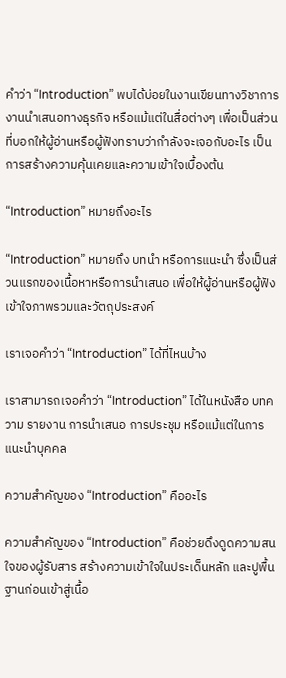คำว่า “Introduction” พบได้บ่อยในงานเขียนทางวิชาการ งานนำเสนอทางธุรกิจ หรือแม้แต่ในสื่อต่างๆ เพื่อเป็นส่วนที่บอกให้ผู้อ่านหรือผู้ฟังทราบว่ากำลังจะเจอกับอะไร เป็นการสร้างความคุ้นเคยและความเข้าใจเบื้องต้น

“Introduction” หมายถึงอะไร

“Introduction” หมายถึง บทนำ หรือการแนะนำ ซึ่งเป็นส่วนแรกของเนื้อหาหรือการนำเสนอ เพื่อให้ผู้อ่านหรือผู้ฟังเข้าใจภาพรวมและวัตถุประสงค์

เราเจอคำว่า “Introduction” ได้ที่ไหนบ้าง

เราสามารถเจอคำว่า “Introduction” ได้ในหนังสือ บทความ รายงาน การนำเสนอ การประชุม หรือแม้แต่ในการแนะนำบุคคล

ความสำคัญของ “Introduction” คืออะไร

ความสำคัญของ “Introduction” คือช่วยดึงดูดความสนใจของผู้รับสาร สร้างความเข้าใจในประเด็นหลัก และปูพื้นฐานก่อนเข้าสู่เนื้อ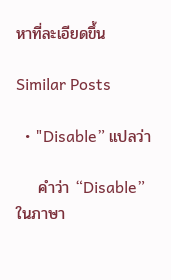หาที่ละเอียดขึ้น

Similar Posts

  • "Disable” แปลว่า

    คำว่า “Disable” ในภาษา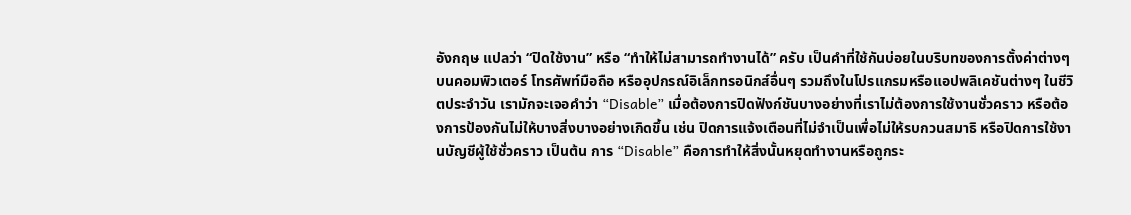อังกฤษ แปลว่า “ปิดใช้งาน” หรือ “ทำให้ไม่สามารถทำงานได้” ครับ เป็นคำที่ใช้กันบ่อยในบริบทของการตั้งค่าต่างๆ บนคอมพิวเตอร์ โทรศัพท์มือถือ หรืออุปกรณ์อิเล็กทรอนิกส์อื่นๆ รวมถึงในโปรแกรมหรือแอปพลิเคชันต่างๆ ในชีวิตประจำวัน เรามักจะเจอคำว่า “Disable” เมื่อต้องการปิดฟังก์ชันบางอย่างที่เราไม่ต้องการใช้งานชั่วคราว หรือต้องการป้องกันไม่ให้บางสิ่งบางอย่างเกิดขึ้น เช่น ปิดการแจ้งเตือนที่ไม่จำเป็นเพื่อไม่ให้รบกวนสมาธิ หรือปิดการใช้งานบัญชีผู้ใช้ชั่วคราว เป็นต้น การ “Disable” คือการทำให้สิ่งนั้นหยุดทำงานหรือถูกระ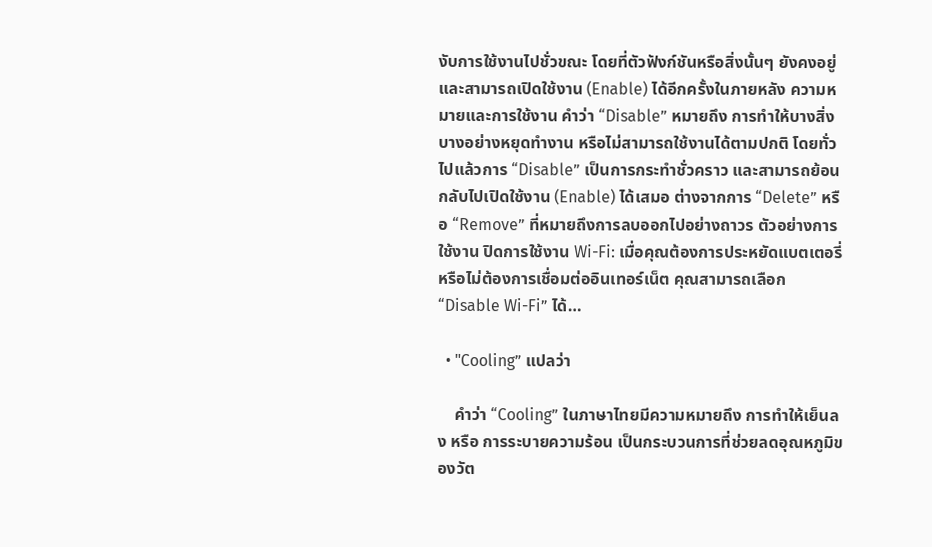งับการใช้งานไปชั่วขณะ โดยที่ตัวฟังก์ชันหรือสิ่งนั้นๆ ยังคงอยู่และสามารถเปิดใช้งาน (Enable) ได้อีกครั้งในภายหลัง ความหมายและการใช้งาน คำว่า “Disable” หมายถึง การทำให้บางสิ่งบางอย่างหยุดทำงาน หรือไม่สามารถใช้งานได้ตามปกติ โดยทั่วไปแล้วการ “Disable” เป็นการกระทำชั่วคราว และสามารถย้อนกลับไปเปิดใช้งาน (Enable) ได้เสมอ ต่างจากการ “Delete” หรือ “Remove” ที่หมายถึงการลบออกไปอย่างถาวร ตัวอย่างการใช้งาน ปิดการใช้งาน Wi-Fi: เมื่อคุณต้องการประหยัดแบตเตอรี่ หรือไม่ต้องการเชื่อมต่ออินเทอร์เน็ต คุณสามารถเลือก “Disable Wi-Fi” ได้…

  • "Cooling” แปลว่า

    คำว่า “Cooling” ในภาษาไทยมีความหมายถึง การทำให้เย็นลง หรือ การระบายความร้อน เป็นกระบวนการที่ช่วยลดอุณหภูมิของวัต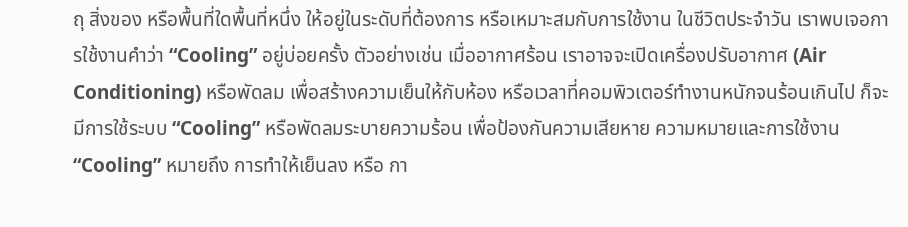ถุ สิ่งของ หรือพื้นที่ใดพื้นที่หนึ่ง ให้อยู่ในระดับที่ต้องการ หรือเหมาะสมกับการใช้งาน ในชีวิตประจำวัน เราพบเจอการใช้งานคำว่า “Cooling” อยู่บ่อยครั้ง ตัวอย่างเช่น เมื่ออากาศร้อน เราอาจจะเปิดเครื่องปรับอากาศ (Air Conditioning) หรือพัดลม เพื่อสร้างความเย็นให้กับห้อง หรือเวลาที่คอมพิวเตอร์ทำงานหนักจนร้อนเกินไป ก็จะมีการใช้ระบบ “Cooling” หรือพัดลมระบายความร้อน เพื่อป้องกันความเสียหาย ความหมายและการใช้งาน “Cooling” หมายถึง การทำให้เย็นลง หรือ กา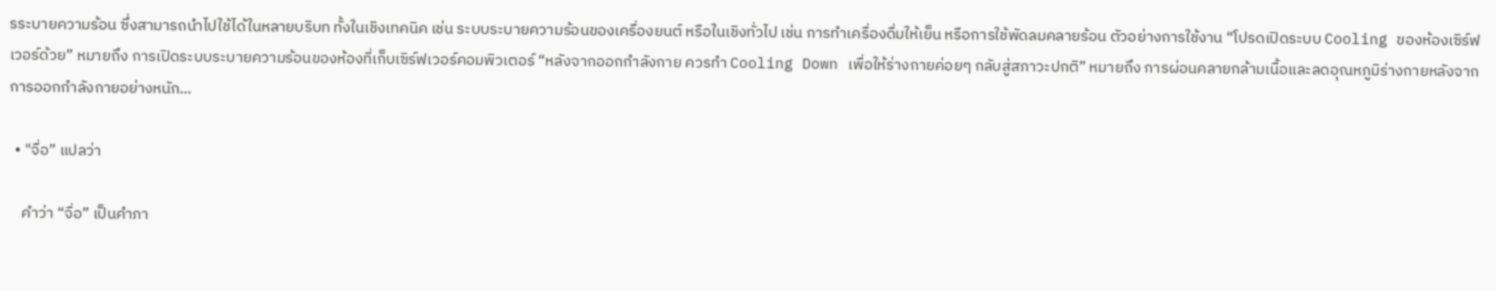รระบายความร้อน ซึ่งสามารถนำไปใช้ได้ในหลายบริบท ทั้งในเชิงเทคนิค เช่น ระบบระบายความร้อนของเครื่องยนต์ หรือในเชิงทั่วไป เช่น การทำเครื่องดื่มให้เย็น หรือการใช้พัดลมคลายร้อน ตัวอย่างการใช้งาน “โปรดเปิดระบบ Cooling ของห้องเซิร์ฟเวอร์ด้วย” หมายถึง การเปิดระบบระบายความร้อนของห้องที่เก็บเซิร์ฟเวอร์คอมพิวเตอร์ “หลังจากออกกำลังกาย ควรทำ Cooling Down เพื่อให้ร่างกายค่อยๆ กลับสู่สภาวะปกติ” หมายถึง การผ่อนคลายกล้ามเนื้อและลดอุณหภูมิร่างกายหลังจากการออกกำลังกายอย่างหนัก…

  • "จื่อ” แปลว่า

    คำว่า “จื่อ” เป็นคำภา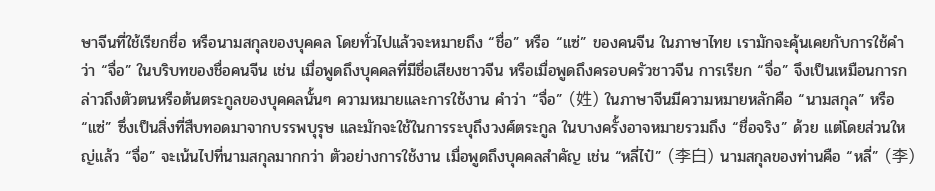ษาจีนที่ใช้เรียกชื่อ หรือนามสกุลของบุคคล โดยทั่วไปแล้วจะหมายถึง “ชื่อ” หรือ “แซ่” ของคนจีน ในภาษาไทย เรามักจะคุ้นเคยกับการใช้คำว่า “จื่อ” ในบริบทของชื่อคนจีน เช่น เมื่อพูดถึงบุคคลที่มีชื่อเสียงชาวจีน หรือเมื่อพูดถึงครอบครัวชาวจีน การเรียก “จื่อ” จึงเป็นเหมือนการกล่าวถึงตัวตนหรือต้นตระกูลของบุคคลนั้นๆ ความหมายและการใช้งาน คำว่า “จื่อ” (姓) ในภาษาจีนมีความหมายหลักคือ “นามสกุล” หรือ “แซ่” ซึ่งเป็นสิ่งที่สืบทอดมาจากบรรพบุรุษ และมักจะใช้ในการระบุถึงวงศ์ตระกูล ในบางครั้งอาจหมายรวมถึง “ชื่อจริง” ด้วย แต่โดยส่วนใหญ่แล้ว “จื่อ” จะเน้นไปที่นามสกุลมากกว่า ตัวอย่างการใช้งาน เมื่อพูดถึงบุคคลสำคัญ เช่น “หลี่ไป๋” (李白) นามสกุลของท่านคือ “หลี่” (李)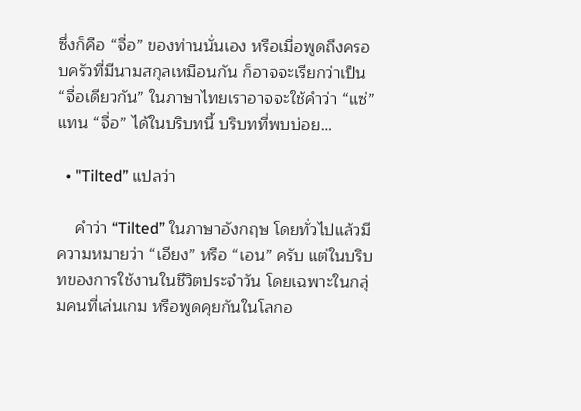ซึ่งก็คือ “จื่อ” ของท่านนั่นเอง หรือเมื่อพูดถึงครอบครัวที่มีนามสกุลเหมือนกัน ก็อาจจะเรียกว่าเป็น “จื่อเดียวกัน” ในภาษาไทยเราอาจจะใช้คำว่า “แซ่” แทน “จื่อ” ได้ในบริบทนี้ บริบทที่พบบ่อย…

  • "Tilted” แปลว่า

    คำว่า “Tilted” ในภาษาอังกฤษ โดยทั่วไปแล้วมีความหมายว่า “เอียง” หรือ “เอน” ครับ แต่ในบริบทของการใช้งานในชีวิตประจำวัน โดยเฉพาะในกลุ่มคนที่เล่นเกม หรือพูดคุยกันในโลกอ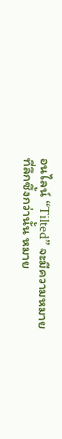อนไลน์ “Tilted” จะมีความหมายที่ลึกซึ้งกว่านั้น หมาย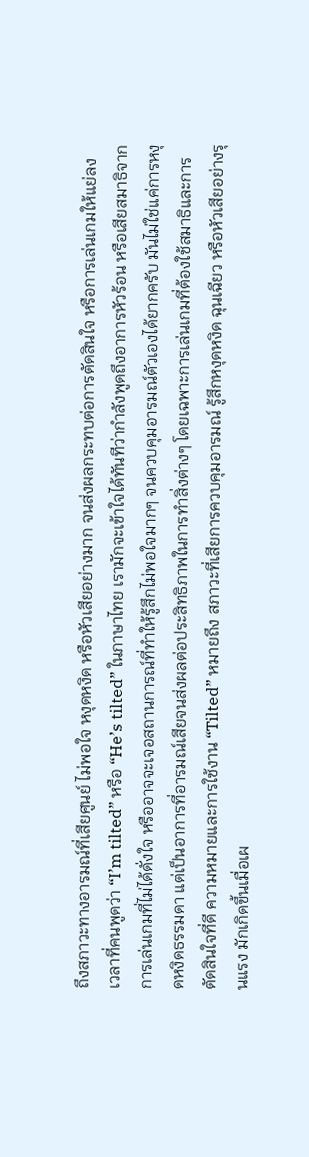ถึงสภาวะทางอารมณ์ที่เสียศูนย์ ไม่พอใจ หงุดหงิด หรือหัวเสียอย่างมาก จนส่งผลกระทบต่อการตัดสินใจ หรือการเล่นเกมให้แย่ลง เวลาที่คนพูดว่า “I’m tilted” หรือ “He’s tilted” ในภาษาไทย เรามักจะเข้าใจได้ทันทีว่ากำลังพูดถึงอาการหัวร้อน หรือเสียสมาธิจากการเล่นเกมที่ไม่ได้ดั่งใจ หรืออาจจะเจอสถานการณ์ที่ทำให้รู้สึกไม่พอใจมากๆ จนควบคุมอารมณ์ตัวเองได้ยากครับ มันไม่ใช่แค่การหงุดหงิดธรรมดา แต่เป็นอาการที่อารมณ์เสียจนส่งผลต่อประสิทธิภาพในการทำสิ่งต่างๆ โดยเฉพาะการเล่นเกมที่ต้องใช้สมาธิและการตัดสินใจที่ดี ความหมายและการใช้งาน “Tilted” หมายถึง สภาวะที่เสียการควบคุมอารมณ์ รู้สึกหงุดหงิด ฉุนเฉียว หรือหัวเสียอย่างรุนแรง มักเกิดขึ้นเมื่อเผ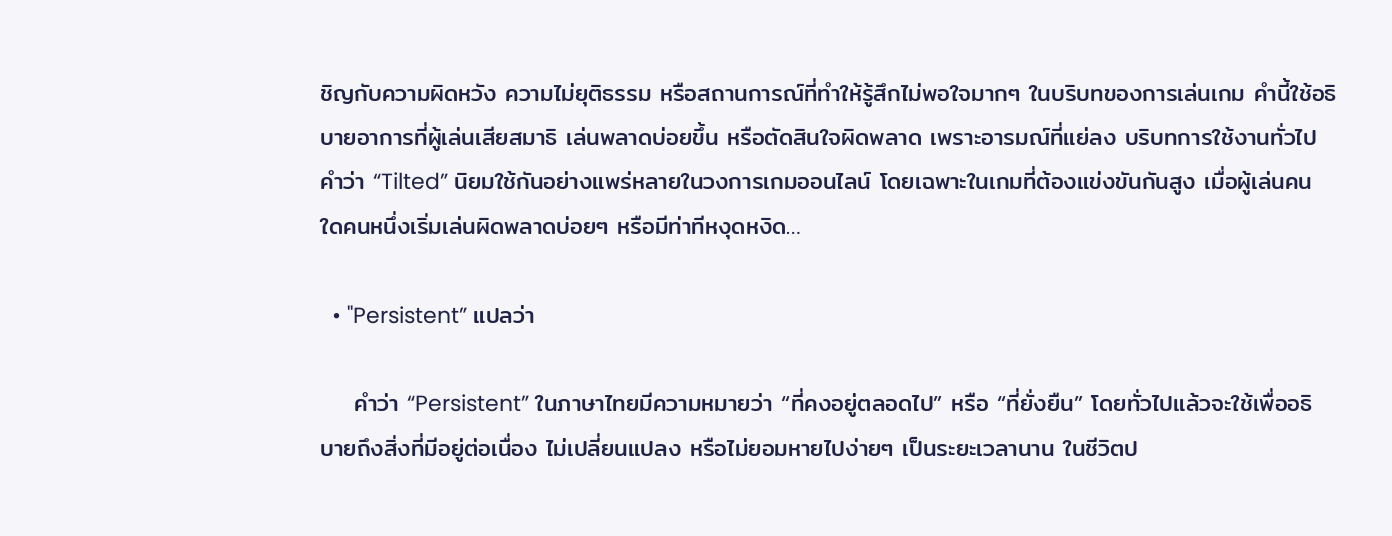ชิญกับความผิดหวัง ความไม่ยุติธรรม หรือสถานการณ์ที่ทำให้รู้สึกไม่พอใจมากๆ ในบริบทของการเล่นเกม คำนี้ใช้อธิบายอาการที่ผู้เล่นเสียสมาธิ เล่นพลาดบ่อยขึ้น หรือตัดสินใจผิดพลาด เพราะอารมณ์ที่แย่ลง บริบทการใช้งานทั่วไป คำว่า “Tilted” นิยมใช้กันอย่างแพร่หลายในวงการเกมออนไลน์ โดยเฉพาะในเกมที่ต้องแข่งขันกันสูง เมื่อผู้เล่นคนใดคนหนึ่งเริ่มเล่นผิดพลาดบ่อยๆ หรือมีท่าทีหงุดหงิด…

  • "Persistent” แปลว่า

    คำว่า “Persistent” ในภาษาไทยมีความหมายว่า “ที่คงอยู่ตลอดไป” หรือ “ที่ยั่งยืน” โดยทั่วไปแล้วจะใช้เพื่ออธิบายถึงสิ่งที่มีอยู่ต่อเนื่อง ไม่เปลี่ยนแปลง หรือไม่ยอมหายไปง่ายๆ เป็นระยะเวลานาน ในชีวิตป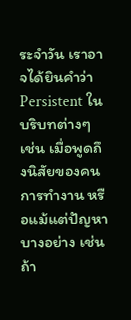ระจำวัน เราอาจได้ยินคำว่า Persistent ในบริบทต่างๆ เช่น เมื่อพูดถึงนิสัยของคน การทำงาน หรือแม้แต่ปัญหาบางอย่าง เช่น ถ้า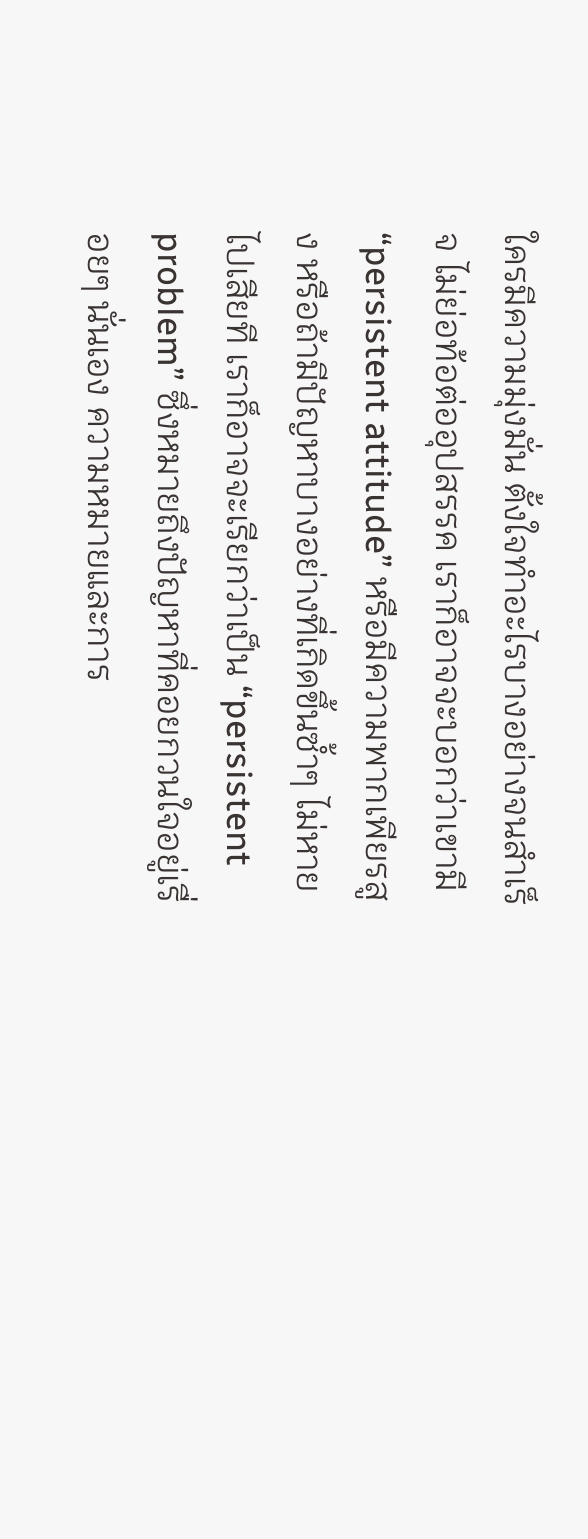ใครมีความมุ่งมั่น ตั้งใจทำอะไรบางอย่างจนสำเร็จ ไม่ย่อท้อต่ออุปสรรค เราก็อาจจะบอกว่าเขามี “persistent attitude” หรือมีความพากเพียรสูง หรือถ้ามีปัญหาบางอย่างที่เกิดขึ้นซ้ำๆ ไม่หายไปเสียที เราก็อาจจะเรียกว่าเป็น “persistent problem” ซึ่งหมายถึงปัญหาที่คอยกวนใจอยู่เรื่อยๆ นั่นเอง ความหมายและการ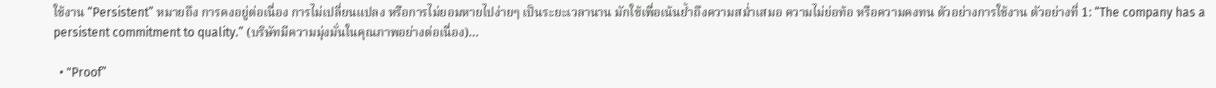ใช้งาน “Persistent” หมายถึง การคงอยู่ต่อเนื่อง การไม่เปลี่ยนแปลง หรือการไม่ยอมหายไปง่ายๆ เป็นระยะเวลานาน มักใช้เพื่อเน้นย้ำถึงความสม่ำเสมอ ความไม่ย่อท้อ หรือความคงทน ตัวอย่างการใช้งาน ตัวอย่างที่ 1: “The company has a persistent commitment to quality.” (บริษัทมีความมุ่งมั่นในคุณภาพอย่างต่อเนื่อง)…

  • "Proof”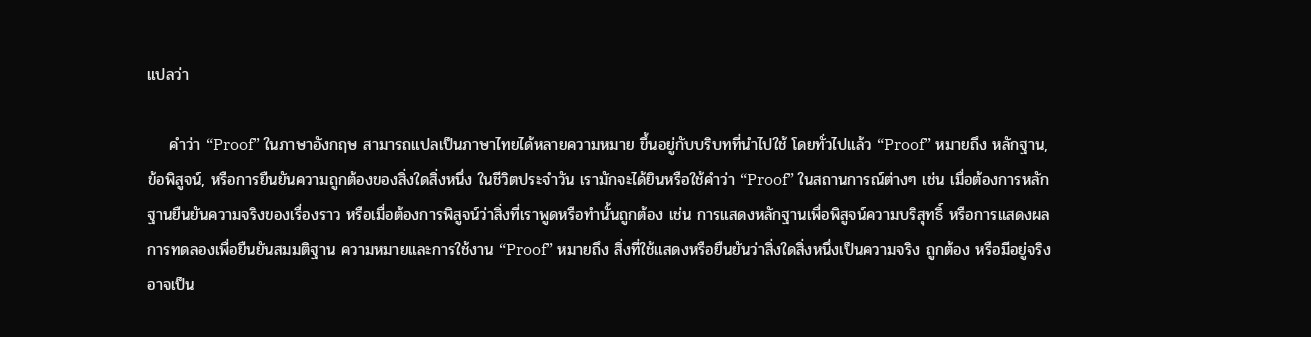แปลว่า

    คำว่า “Proof” ในภาษาอังกฤษ สามารถแปลเป็นภาษาไทยได้หลายความหมาย ขึ้นอยู่กับบริบทที่นำไปใช้ โดยทั่วไปแล้ว “Proof” หมายถึง หลักฐาน, ข้อพิสูจน์, หรือการยืนยันความถูกต้องของสิ่งใดสิ่งหนึ่ง ในชีวิตประจำวัน เรามักจะได้ยินหรือใช้คำว่า “Proof” ในสถานการณ์ต่างๆ เช่น เมื่อต้องการหลักฐานยืนยันความจริงของเรื่องราว หรือเมื่อต้องการพิสูจน์ว่าสิ่งที่เราพูดหรือทำนั้นถูกต้อง เช่น การแสดงหลักฐานเพื่อพิสูจน์ความบริสุทธิ์ หรือการแสดงผลการทดลองเพื่อยืนยันสมมติฐาน ความหมายและการใช้งาน “Proof” หมายถึง สิ่งที่ใช้แสดงหรือยืนยันว่าสิ่งใดสิ่งหนึ่งเป็นความจริง ถูกต้อง หรือมีอยู่จริง อาจเป็น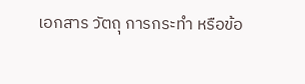เอกสาร วัตถุ การกระทำ หรือข้อ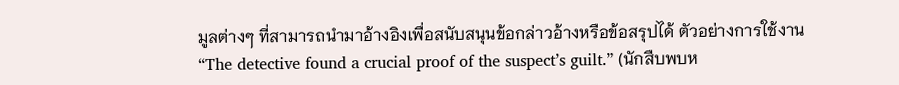มูลต่างๆ ที่สามารถนำมาอ้างอิงเพื่อสนับสนุนข้อกล่าวอ้างหรือข้อสรุปได้ ตัวอย่างการใช้งาน “The detective found a crucial proof of the suspect’s guilt.” (นักสืบพบห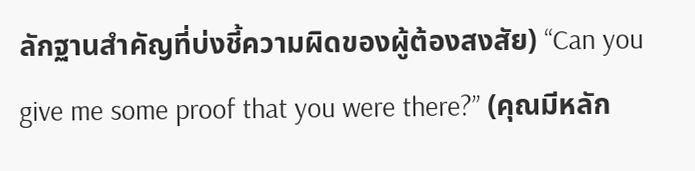ลักฐานสำคัญที่บ่งชี้ความผิดของผู้ต้องสงสัย) “Can you give me some proof that you were there?” (คุณมีหลัก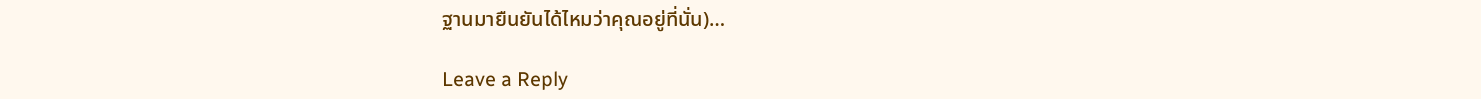ฐานมายืนยันได้ไหมว่าคุณอยู่ที่นั่น)…

Leave a Reply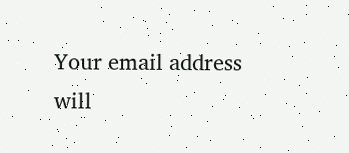Your email address will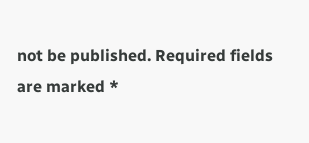not be published. Required fields are marked *